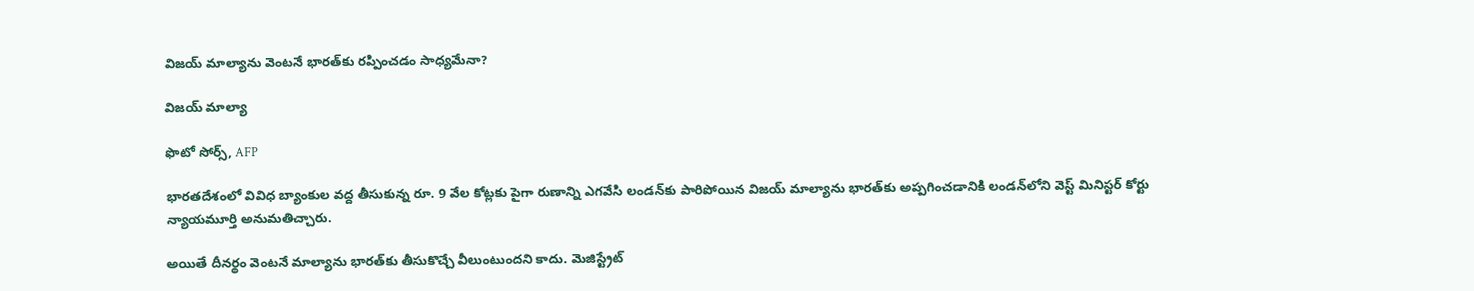విజయ్ మాల్యాను వెంటనే భారత్‌కు రప్పించడం సాధ్యమేనా?

విజయ్ మాల్యా

ఫొటో సోర్స్, AFP

భారతదేశంలో వివిధ బ్యాంకుల వద్ద తీసుకున్న రూ. 9 వేల కోట్లకు పైగా రుణాన్ని ఎగవేసి లండన్‌కు పారిపోయిన విజయ్ మాల్యాను భారత్‌కు అప్పగించడానికి లండన్‌లోని వెస్ట్‌ మినిస్టర్ కోర్టు న్యాయమూర్తి అనుమతిచ్చారు.

అయితే దీనర్థం వెంటనే మాల్యాను భారత్‌కు తీసుకొచ్చే వీలుంటుందని కాదు. మెజిస్ట్రేట్‌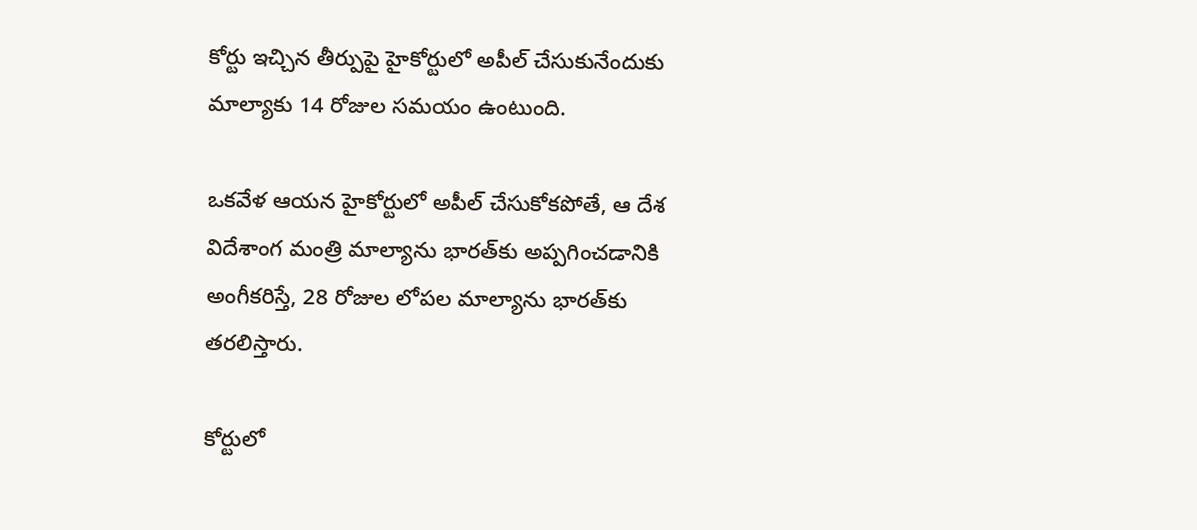కోర్టు ఇచ్చిన తీర్పుపై హైకోర్టులో అపీల్ చేసుకునేందుకు మాల్యాకు 14 రోజుల సమయం ఉంటుంది.

ఒకవేళ ఆయన హైకోర్టులో అపీల్ చేసుకోకపోతే, ఆ దేశ విదేశాంగ మంత్రి మాల్యాను భారత్‌కు అప్పగించడానికి అంగీకరిస్తే, 28 రోజుల లోపల మాల్యాను భారత్‌కు తరలిస్తారు.

కోర్టులో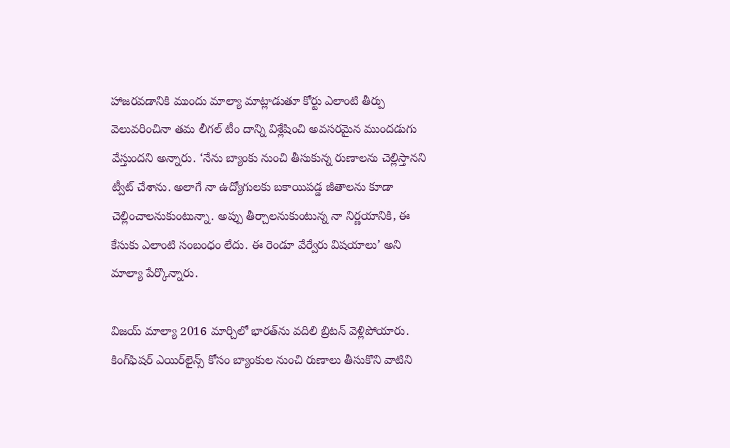హాజరవడానికి ముందు మాల్యా మాట్లాడుతూ కోర్టు ఎలాంటి తీర్పు వెలువరించినా తమ లీగల్ టీం దాన్ని విశ్లేషించి అవసరమైన ముందడుగు వేస్తుందని అన్నారు. ‘నేను బ్యాంకు నుంచి తీసుకున్న రుణాలను చెల్లిస్తానని ట్వీట్ చేశాను. అలాగే నా ఉద్యోగులకు బకాయిపడ్డ జీతాలను కూడా చెల్లించాలనుకుంటున్నా. అప్పు తీర్చాలనుకుంటున్న నా నిర్ణయానికి, ఈ కేసుకు ఎలాంటి సంబంధం లేదు. ఈ రెండూ వేర్వేరు విషయాలు’ అని మాల్యా పేర్కొన్నారు.

విజయ్ మాల్యా 2016 మార్చిలో భారత్‌ను వదిలి బ్రిటన్ వెళ్లిపోయారు. కింగ్‌ఫిషర్ ఎయిర్‌లైన్స్ కోసం బ్యాంకుల నుంచి రుణాలు తీసుకొని వాటిని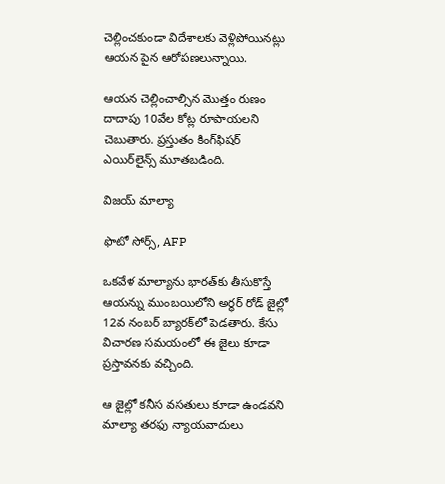చెల్లించకుండా విదేశాలకు వెళ్లిపోయినట్లు ఆయన పైన ఆరోపణలున్నాయి.

ఆయన చెల్లించాల్సిన మొత్తం రుణం దాదాపు 10వేల కోట్ల రూపాయలని చెబుతారు. ప్రస్తుతం కింగ్‌ఫిషర్ ఎయిర్‌లైన్స్ మూతబడింది.

విజయ్ మాల్యా

ఫొటో సోర్స్, AFP

ఒకవేళ మాల్యాను భారత్‌కు తీసుకొస్తే ఆయన్ను ముంబయి‌లోని అర్థర్ రోడ్ జైల్లో 12వ నంబర్ బ్యారక్‌లో పెడతారు. కేసు విచారణ సమయంలో ఈ జైలు కూడా ప్రస్తావనకు వచ్చింది.

ఆ జైల్లో కనీస వసతులు కూడా ఉండవని మాల్యా తరఫు న్యాయవాదులు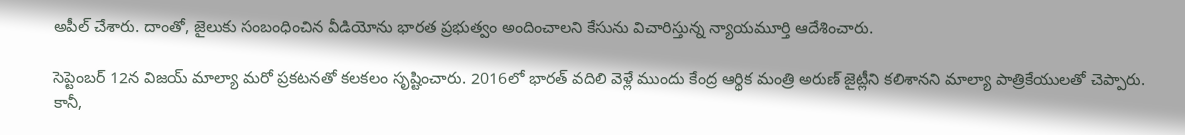అపీల్ చేశారు. దాంతో, జైలుకు సంబంధించిన వీడియోను భారత ప్రభుత్వం అందించాలని కేసును విచారిస్తున్న న్యాయమూర్తి ఆదేశించారు.

సెప్టెంబర్ 12న విజయ్ మాల్యా మరో ప్రకటనతో కలకలం సృష్టించారు. 2016లో భారత్ వదిలి వెళ్లే ముందు కేంద్ర ఆర్థిక మంత్రి అరుణ్ జైట్లీని కలిశానని మాల్యా పాత్రికేయులతో చెప్పారు. కానీ,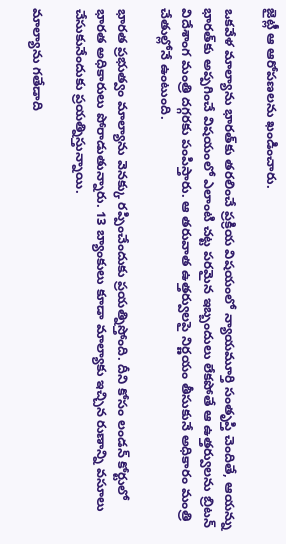జైట్లీ ఆ ఆరోపణలను ఖండించారు.

ఒకవేళ మాల్యాను భారత్‌కు తరలించే ప్రక్రియ విషయంలో న్యాయమూర్తి సంతృప్తి చెందితే, ఆయన్ను భారత్‌కు అప్పగించే విషయంలో ఎలాంటి చట్ట పరమైన ఇబ్బందులు లేకపోతే ఆ ఉత్తర్వులను బ్రిటన్ విదేశాంగ మంత్రి దగ్గరకు పంపిస్తారు. ఆ తరువాత ఉత్తర్వులపై నిర్ణయం తీసుకునే అధికారం మంత్రి చేతుల్లోనే ఉంటుంది.

భారత ప్రభుత్వం మాల్యాను వెనక్కు రప్పించేందుకు ప్రయత్నిస్తోంది. దీని కోసం లండన్ కోర్టులో భారత అధికారులు పోరాడుతున్నారు. 13 బ్యాంకులు కూడా మాల్యాకు ఇచ్చిన రుణాన్ని వసూలు చేసుకునేందుకు ప్రయత్నిస్తున్నాయి.

మాల్యాను గతేడాది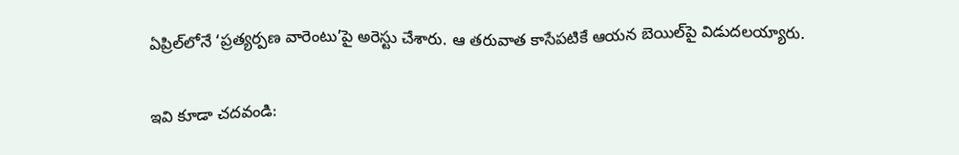ఏప్రిల్‌లోనే ‘ప్రత్యర్పణ వారెంటు’పై అరెస్టు చేశారు. ఆ తరువాత కాసేపటికే ఆయన బెయిల్‌పై విడుదలయ్యారు.

ఇవి కూడా చదవండి: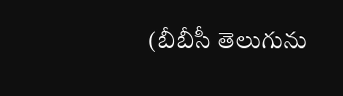(బీబీసీ తెలుగును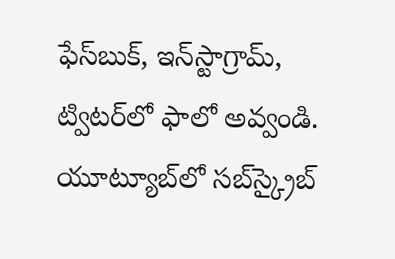ఫేస్‌బుక్, ఇన్‌స్టాగ్రామ్‌, ట్విటర్‌లో ఫాలో అవ్వండి. యూట్యూబ్‌లో సబ్‌స్క్రైబ్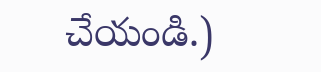చేయండి.)